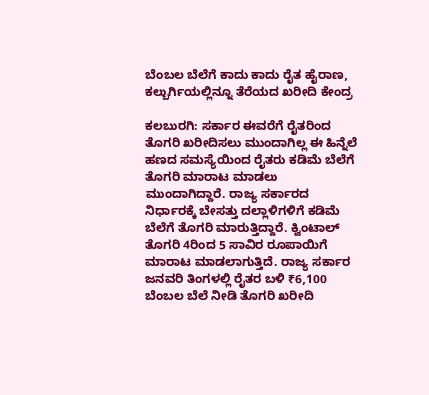ಬೆಂಬಲ ಬೆಲೆಗೆ ಕಾದು ಕಾದು ರೈತ ಹೈರಾಣ, ಕಲ್ಬುರ್ಗಿಯಲ್ಲಿನ್ನೂ ತೆರೆಯದ ಖರೀದಿ ಕೇಂದ್ರ

ಕಲಬುರಗಿ: ಸರ್ಕಾರ ಈವರೆಗೆ ರೈತರಿಂದ ತೊಗರಿ ಖರೀದಿಸಲು ಮುಂದಾಗಿಲ್ಲ ಈ ಹಿನ್ನೆಲೆ ಹಣದ ಸಮಸ್ಯೆಯಿಂದ ರೈತರು ಕಡಿಮೆ ಬೆಲೆಗೆ ತೊಗರಿ ಮಾರಾಟ ಮಾಡಲು ಮುಂದಾಗಿದ್ದಾರೆ. ರಾಜ್ಯ ಸರ್ಕಾರದ ನಿರ್ಧಾರಕ್ಕೆ ಬೇಸತ್ತು ದಲ್ಲಾಳಿಗಳಿಗೆ ಕಡಿಮೆ ಬೆಲೆಗೆ ತೊಗರಿ ಮಾರುತ್ತಿದ್ದಾರೆ. ಕ್ವಿಂಟಾಲ್ ತೊಗರಿ 4ರಿಂದ 5 ಸಾವಿರ ರೂಪಾಯಿಗೆ ಮಾರಾಟ ಮಾಡಲಾಗುತ್ತಿದೆ. ರಾಜ್ಯ ಸರ್ಕಾರ ಜನವರಿ ತಿಂಗಳಲ್ಲಿ ರೈತರ ಬಳಿ ₹6,100 ಬೆಂಬಲ ಬೆಲೆ ನೀಡಿ ತೊಗರಿ ಖರೀದಿ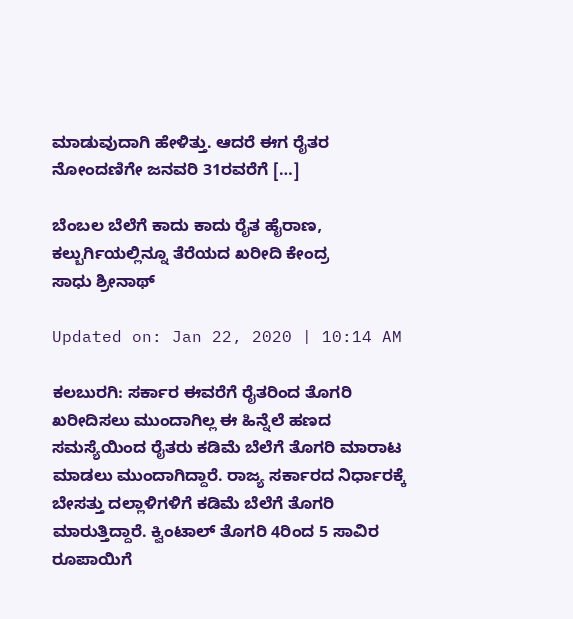ಮಾಡುವುದಾಗಿ ಹೇಳಿತ್ತು. ಆದರೆ ಈಗ ರೈತರ ನೋಂದಣಿಗೇ ಜನವರಿ 31ರವರೆಗೆ […]

ಬೆಂಬಲ ಬೆಲೆಗೆ ಕಾದು ಕಾದು ರೈತ ಹೈರಾಣ, ಕಲ್ಬುರ್ಗಿಯಲ್ಲಿನ್ನೂ ತೆರೆಯದ ಖರೀದಿ ಕೇಂದ್ರ
ಸಾಧು ಶ್ರೀನಾಥ್

Updated on: Jan 22, 2020 | 10:14 AM

ಕಲಬುರಗಿ: ಸರ್ಕಾರ ಈವರೆಗೆ ರೈತರಿಂದ ತೊಗರಿ ಖರೀದಿಸಲು ಮುಂದಾಗಿಲ್ಲ ಈ ಹಿನ್ನೆಲೆ ಹಣದ ಸಮಸ್ಯೆಯಿಂದ ರೈತರು ಕಡಿಮೆ ಬೆಲೆಗೆ ತೊಗರಿ ಮಾರಾಟ ಮಾಡಲು ಮುಂದಾಗಿದ್ದಾರೆ. ರಾಜ್ಯ ಸರ್ಕಾರದ ನಿರ್ಧಾರಕ್ಕೆ ಬೇಸತ್ತು ದಲ್ಲಾಳಿಗಳಿಗೆ ಕಡಿಮೆ ಬೆಲೆಗೆ ತೊಗರಿ ಮಾರುತ್ತಿದ್ದಾರೆ. ಕ್ವಿಂಟಾಲ್ ತೊಗರಿ 4ರಿಂದ 5 ಸಾವಿರ ರೂಪಾಯಿಗೆ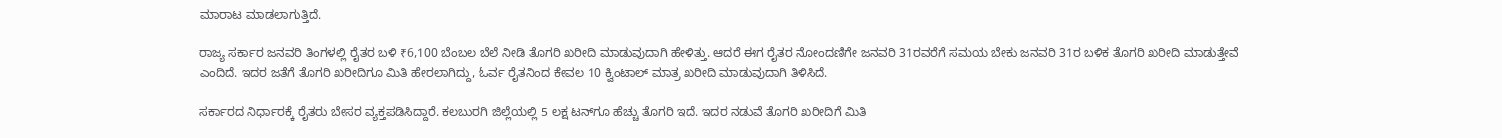ಮಾರಾಟ ಮಾಡಲಾಗುತ್ತಿದೆ.

ರಾಜ್ಯ ಸರ್ಕಾರ ಜನವರಿ ತಿಂಗಳಲ್ಲಿ ರೈತರ ಬಳಿ ₹6,100 ಬೆಂಬಲ ಬೆಲೆ ನೀಡಿ ತೊಗರಿ ಖರೀದಿ ಮಾಡುವುದಾಗಿ ಹೇಳಿತ್ತು. ಆದರೆ ಈಗ ರೈತರ ನೋಂದಣಿಗೇ ಜನವರಿ 31ರವರೆಗೆ ಸಮಯ ಬೇಕು ಜನವರಿ 31ರ ಬಳಿಕ ತೊಗರಿ ಖರೀದಿ ಮಾಡುತ್ತೇವೆ ಎಂದಿದೆ. ಇದರ ಜತೆಗೆ ತೊಗರಿ ಖರೀದಿಗೂ ಮಿತಿ ಹೇರಲಾಗಿದ್ದು, ಓರ್ವ ರೈತನಿಂದ ಕೇವಲ 10 ಕ್ವಿಂಟಾಲ್ ಮಾತ್ರ ಖರೀದಿ ಮಾಡುವುದಾಗಿ ತಿಳಿಸಿದೆ.

ಸರ್ಕಾರದ ನಿರ್ಧಾರಕ್ಕೆ ರೈತರು ಬೇಸರ ವ್ಯಕ್ತಪಡಿಸಿದ್ದಾರೆ. ಕಲಬುರಗಿ ಜಿಲ್ಲೆಯಲ್ಲಿ 5 ಲಕ್ಷ ಟನ್‌ಗೂ ಹೆಚ್ಚು ತೊಗರಿ ಇದೆ. ಇದರ ನಡುವೆ ತೊಗರಿ ಖರೀದಿಗೆ ಮಿತಿ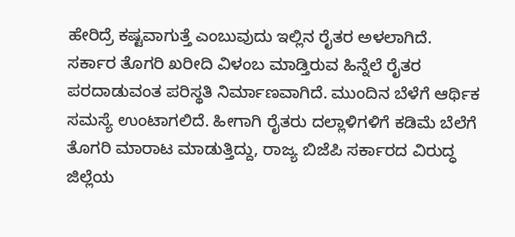ಹೇರಿದ್ರೆ ಕಷ್ಟವಾಗುತ್ತೆ ಎಂಬುವುದು ಇಲ್ಲಿನ ರೈತರ ಅಳಲಾಗಿದೆ. ಸರ್ಕಾರ ತೊಗರಿ ಖರೀದಿ ವಿಳಂಬ ಮಾಡ್ತಿರುವ ಹಿನ್ನೆಲೆ ರೈತರ ಪರದಾಡುವಂತ ಪರಿಸ್ಥತಿ ನಿರ್ಮಾಣವಾಗಿದೆ. ಮುಂದಿನ ಬೆಳೆಗೆ ಆರ್ಥಿಕ ಸಮಸ್ಯೆ ಉಂಟಾಗಲಿದೆ. ಹೀಗಾಗಿ ರೈತರು ದಲ್ಲಾಳಿಗಳಿಗೆ ಕಡಿಮೆ ಬೆಲೆಗೆ ತೊಗರಿ ಮಾರಾಟ ಮಾಡುತ್ತಿದ್ದು, ರಾಜ್ಯ ಬಿಜೆಪಿ ಸರ್ಕಾರದ ವಿರುದ್ಧ ಜಿಲ್ಲೆಯ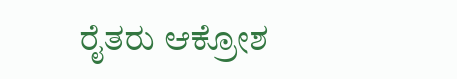ರೈತರು ಆಕ್ರೋಶ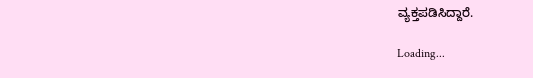ವ್ಯಕ್ತಪಡಿಸಿದ್ದಾರೆ.

Loading...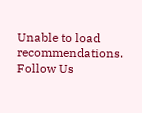Unable to load recommendations.
Follow Us